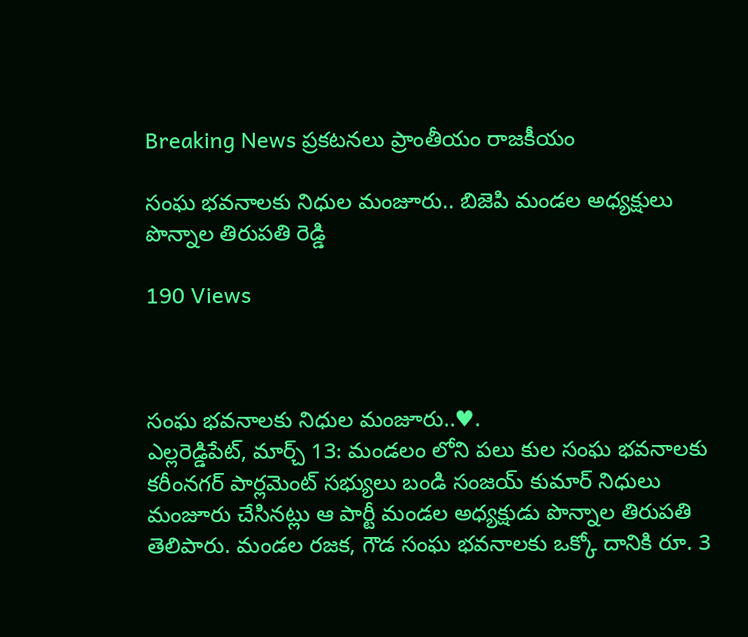Breaking News ప్రకటనలు ప్రాంతీయం రాజకీయం

సంఘ భవనాలకు నిధుల మంజూరు.. బిజెపి మండల అధ్యక్షులు పొన్నాల తిరుపతి రెడ్డి

190 Views



సంఘ భవనాలకు నిధుల మంజూరు..♥.
ఎల్లరెడ్డిపేట్, మార్చ్ 13: మండలం లోని పలు కుల సంఘ భవనాలకు
కరీంనగర్ పార్లమెంట్ సభ్యులు బండి సంజయ్ కుమార్ నిధులు మంజూరు చేసినట్లు ఆ పార్టీ మండల అధ్యక్షుడు పొన్నాల తిరుపతి తెలిపారు. మండల రజక, గౌడ సంఘ భవనాలకు ఒక్కో దానికి రూ. 3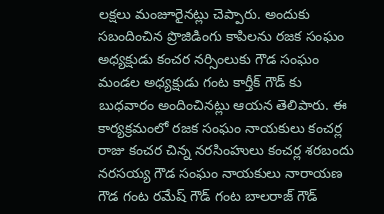లక్షలు మంజూరైనట్లు చెప్పారు. అందుకు సబందించిన ప్రొజిడింగు కాపిలను రజక సంఘం అధ్యక్షుడు కంచర నర్సింలుకు గౌడ సంఘం మండల అధ్యక్షుడు గంట కార్తీక్ గౌడ్ కు బుధవారం అందించినట్లు ఆయన తెలిపారు. ఈ కార్యక్రమంలో రజక సంఘం నాయకులు కంచర్ల రాజు కంచర చిన్న నరసింహులు కంచర్ల శరబందు నరసయ్య గౌడ సంఘం నాయకులు నారాయణ గౌడ గంట రమేష్ గౌడ్ గంట బాలరాజ్ గౌడ్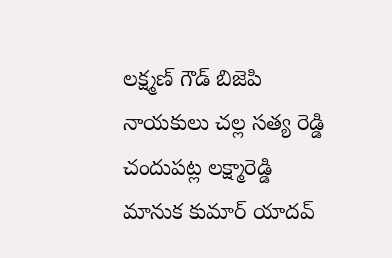లక్ష్మణ్ గౌడ్ బిజెపి నాయకులు చల్ల సత్య రెడ్డి చందుపట్ల లక్ష్మారెడ్డి మానుక కుమార్ యాదవ్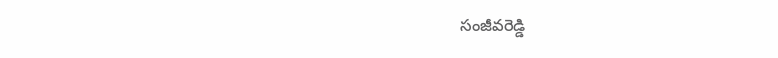సంజీవరెడ్డి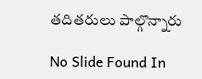తదితరులు పాల్గొన్నారు

No Slide Found In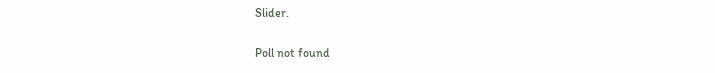Slider.

Poll not found